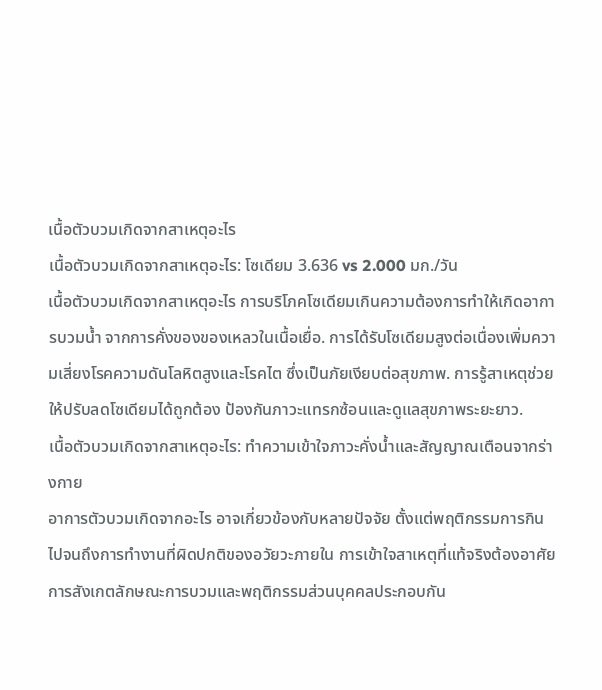เนื้อตัวบวมเกิดจากสาเหตุอะไร
เนื้อตัวบวมเกิดจากสาเหตุอะไร: โซเดียม 3.636 vs 2.000 มก./วัน
เนื้อตัวบวมเกิดจากสาเหตุอะไร การบริโภคโซเดียมเกินความต้องการทำให้เกิดอาการบวมน้ำ จากการคั่งของของเหลวในเนื้อเยื่อ. การได้รับโซเดียมสูงต่อเนื่องเพิ่มความเสี่ยงโรคความดันโลหิตสูงและโรคไต ซึ่งเป็นภัยเงียบต่อสุขภาพ. การรู้สาเหตุช่วยให้ปรับลดโซเดียมได้ถูกต้อง ป้องกันภาวะแทรกซ้อนและดูแลสุขภาพระยะยาว.
เนื้อตัวบวมเกิดจากสาเหตุอะไร: ทำความเข้าใจภาวะคั่งน้ำและสัญญาณเตือนจากร่างกาย
อาการตัวบวมเกิดจากอะไร อาจเกี่ยวข้องกับหลายปัจจัย ตั้งแต่พฤติกรรมการกินไปจนถึงการทำงานที่ผิดปกติของอวัยวะภายใน การเข้าใจสาเหตุที่แท้จริงต้องอาศัยการสังเกตลักษณะการบวมและพฤติกรรมส่วนบุคคลประกอบกัน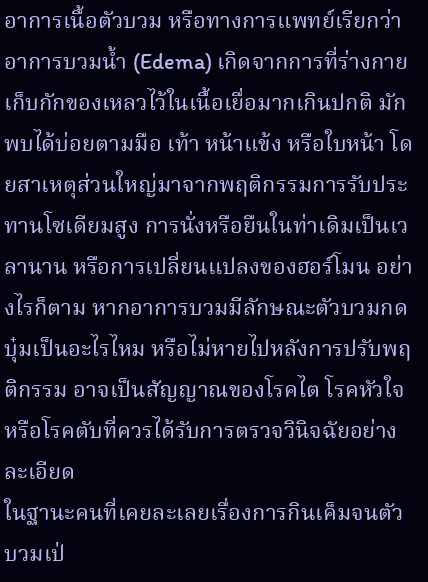อาการเนื้อตัวบวม หรือทางการแพทย์เรียกว่าอาการบวมน้ำ (Edema) เกิดจากการที่ร่างกายเก็บกักของเหลวไว้ในเนื้อเยื่อมากเกินปกติ มักพบได้บ่อยตามมือ เท้า หน้าแข้ง หรือใบหน้า โดยสาเหตุส่วนใหญ่มาจากพฤติกรรมการรับประทานโซเดียมสูง การนั่งหรือยืนในท่าเดิมเป็นเวลานาน หรือการเปลี่ยนแปลงของฮอร์โมน อย่างไรก็ตาม หากอาการบวมมีลักษณะตัวบวมกดบุ๋มเป็นอะไรไหม หรือไม่หายไปหลังการปรับพฤติกรรม อาจเป็นสัญญาณของโรคไต โรคหัวใจ หรือโรคตับที่ควรได้รับการตรวจวินิจฉัยอย่างละเอียด
ในฐานะคนที่เคยละเลยเรื่องการกินเค็มจนตัวบวมเป่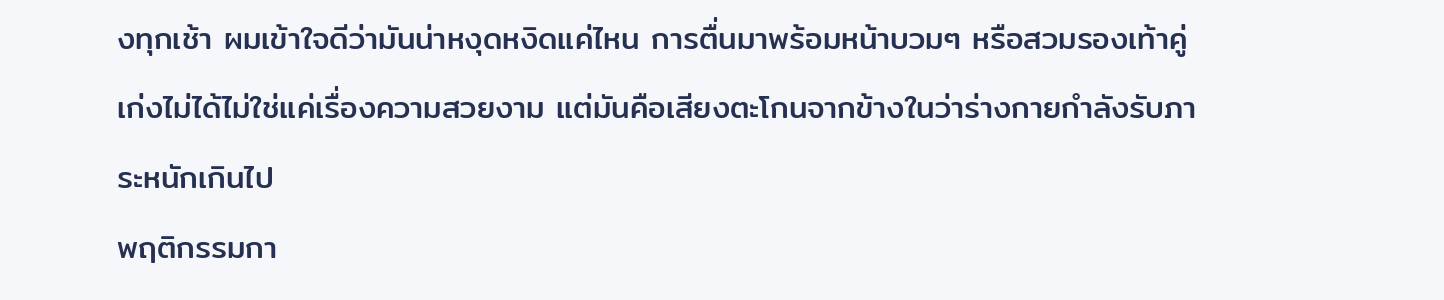งทุกเช้า ผมเข้าใจดีว่ามันน่าหงุดหงิดแค่ไหน การตื่นมาพร้อมหน้าบวมๆ หรือสวมรองเท้าคู่เก่งไม่ได้ไม่ใช่แค่เรื่องความสวยงาม แต่มันคือเสียงตะโกนจากข้างในว่าร่างกายกำลังรับภาระหนักเกินไป
พฤติกรรมกา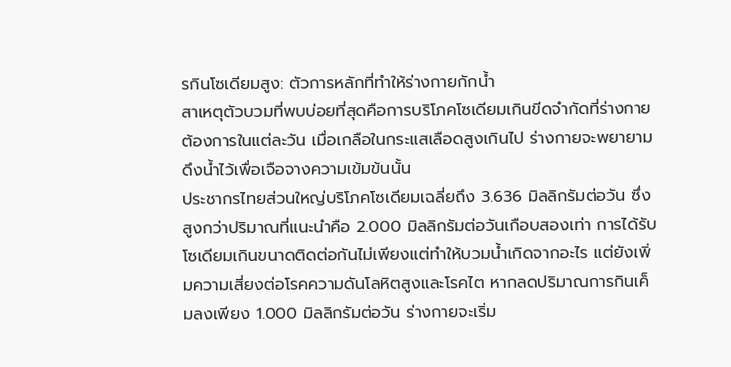รกินโซเดียมสูง: ตัวการหลักที่ทำให้ร่างกายกักน้ำ
สาเหตุตัวบวมที่พบบ่อยที่สุดคือการบริโภคโซเดียมเกินขีดจำกัดที่ร่างกายต้องการในแต่ละวัน เมื่อเกลือในกระแสเลือดสูงเกินไป ร่างกายจะพยายามดึงน้ำไว้เพื่อเจือจางความเข้มข้นนั้น
ประชากรไทยส่วนใหญ่บริโภคโซเดียมเฉลี่ยถึง 3.636 มิลลิกรัมต่อวัน ซึ่งสูงกว่าปริมาณที่แนะนำคือ 2.000 มิลลิกรัมต่อวันเกือบสองเท่า การได้รับโซเดียมเกินขนาดติดต่อกันไม่เพียงแต่ทำให้บวมน้ำเกิดจากอะไร แต่ยังเพิ่มความเสี่ยงต่อโรคความดันโลหิตสูงและโรคไต หากลดปริมาณการกินเค็มลงเพียง 1.000 มิลลิกรัมต่อวัน ร่างกายจะเริ่ม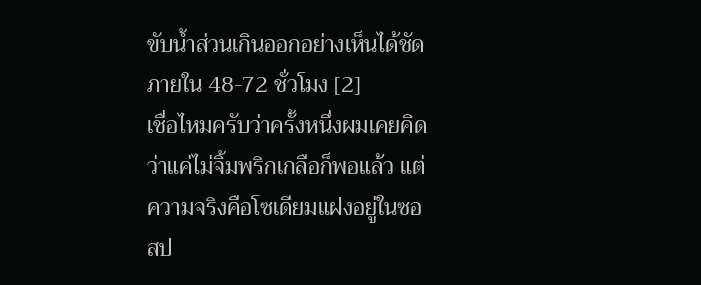ขับน้ำส่วนเกินออกอย่างเห็นได้ชัดภายใน 48-72 ชั่วโมง [2]
เชื่อไหมครับว่าครั้งหนึ่งผมเคยคิดว่าแค่ไม่จิ้มพริกเกลือก็พอแล้ว แต่ความจริงคือโซเดียมแฝงอยู่ในซอสป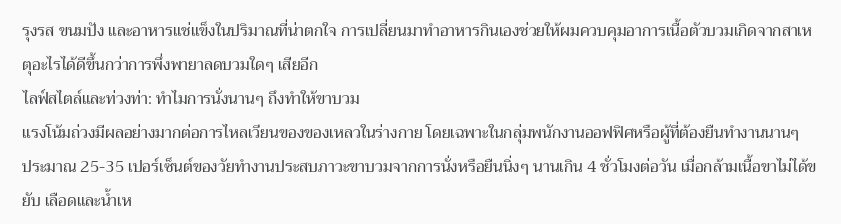รุงรส ขนมปัง และอาหารแช่แข็งในปริมาณที่น่าตกใจ การเปลี่ยนมาทำอาหารกินเองช่วยให้ผมควบคุมอาการเนื้อตัวบวมเกิดจากสาเหตุอะไรได้ดีขึ้นกว่าการพึ่งพายาลดบวมใดๆ เสียอีก
ไลฟ์สไตล์และท่วงท่า: ทำไมการนั่งนานๆ ถึงทำให้ขาบวม
แรงโน้มถ่วงมีผลอย่างมากต่อการไหลเวียนของของเหลวในร่างกาย โดยเฉพาะในกลุ่มพนักงานออฟฟิศหรือผู้ที่ต้องยืนทำงานนานๆ
ประมาณ 25-35 เปอร์เซ็นต์ของวัยทำงานประสบภาวะขาบวมจากการนั่งหรือยืนนิ่งๆ นานเกิน 4 ชั่วโมงต่อวัน เมื่อกล้ามเนื้อขาไม่ได้ขยับ เลือดและน้ำเห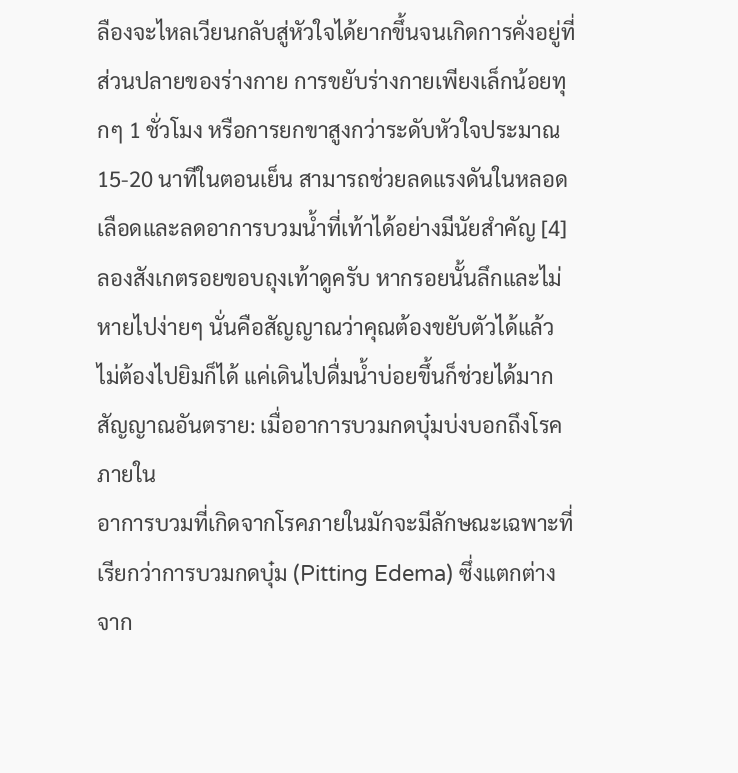ลืองจะไหลเวียนกลับสู่หัวใจได้ยากขึ้นจนเกิดการคั่งอยู่ที่ส่วนปลายของร่างกาย การขยับร่างกายเพียงเล็กน้อยทุกๆ 1 ชั่วโมง หรือการยกขาสูงกว่าระดับหัวใจประมาณ 15-20 นาทีในตอนเย็น สามารถช่วยลดแรงดันในหลอดเลือดและลดอาการบวมน้ำที่เท้าได้อย่างมีนัยสำคัญ [4]
ลองสังเกตรอยขอบถุงเท้าดูครับ หากรอยนั้นลึกและไม่หายไปง่ายๆ นั่นคือสัญญาณว่าคุณต้องขยับตัวได้แล้ว ไม่ต้องไปยิมก็ได้ แค่เดินไปดื่มน้ำบ่อยขึ้นก็ช่วยได้มาก
สัญญาณอันตราย: เมื่ออาการบวมกดบุ๋มบ่งบอกถึงโรคภายใน
อาการบวมที่เกิดจากโรคภายในมักจะมีลักษณะเฉพาะที่เรียกว่าการบวมกดบุ๋ม (Pitting Edema) ซึ่งแตกต่างจาก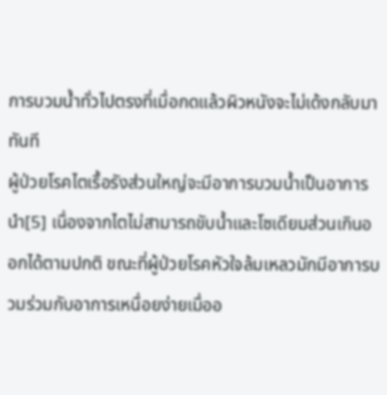การบวมน้ำทั่วไปตรงที่เมื่อกดแล้วผิวหนังจะไม่เด้งกลับมาทันที
ผู้ป่วยโรคไตเรื้อรังส่วนใหญ่จะมีอาการบวมน้ำเป็นอาการนำ[5] เนื่องจากไตไม่สามารถขับน้ำและโซเดียมส่วนเกินออกได้ตามปกติ ขณะที่ผู้ป่วยโรคหัวใจล้มเหลวมักมีอาการบวมร่วมกับอาการเหนื่อยง่ายเมื่ออ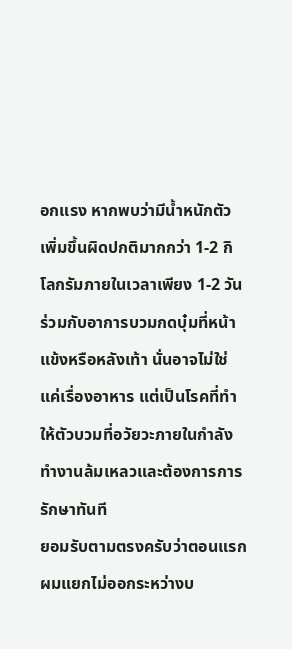อกแรง หากพบว่ามีน้ำหนักตัวเพิ่มขึ้นผิดปกติมากกว่า 1-2 กิโลกรัมภายในเวลาเพียง 1-2 วัน ร่วมกับอาการบวมกดบุ๋มที่หน้าแข้งหรือหลังเท้า นั่นอาจไม่ใช่แค่เรื่องอาหาร แต่เป็นโรคที่ทำให้ตัวบวมที่อวัยวะภายในกำลังทำงานล้มเหลวและต้องการการรักษาทันที
ยอมรับตามตรงครับว่าตอนแรกผมแยกไม่ออกระหว่างบ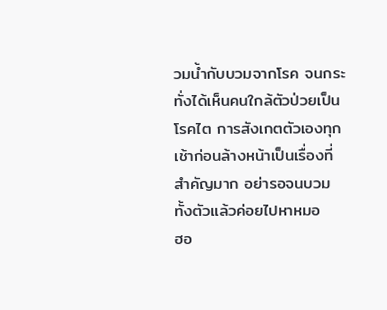วมน้ำกับบวมจากโรค จนกระทั่งได้เห็นคนใกล้ตัวป่วยเป็นโรคไต การสังเกตตัวเองทุกเช้าก่อนล้างหน้าเป็นเรื่องที่สำคัญมาก อย่ารอจนบวมทั้งตัวแล้วค่อยไปหาหมอ
ฮอ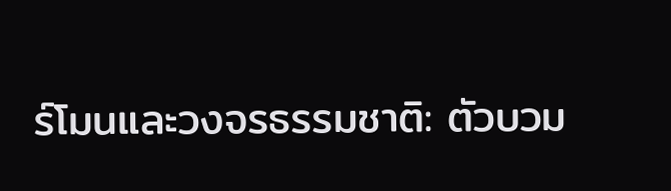ร์โมนและวงจรธรรมชาติ: ตัวบวม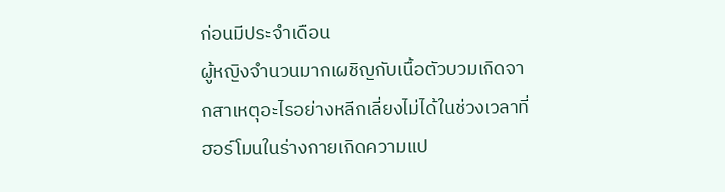ก่อนมีประจำเดือน
ผู้หญิงจำนวนมากเผชิญกับเนื้อตัวบวมเกิดจากสาเหตุอะไรอย่างหลีกเลี่ยงไม่ได้ในช่วงเวลาที่ฮอร์โมนในร่างกายเกิดความแป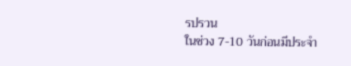รปรวน
ในช่วง 7-10 วันก่อนมีประจำ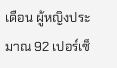เดือน ผู้หญิงประมาณ 92 เปอร์เซ็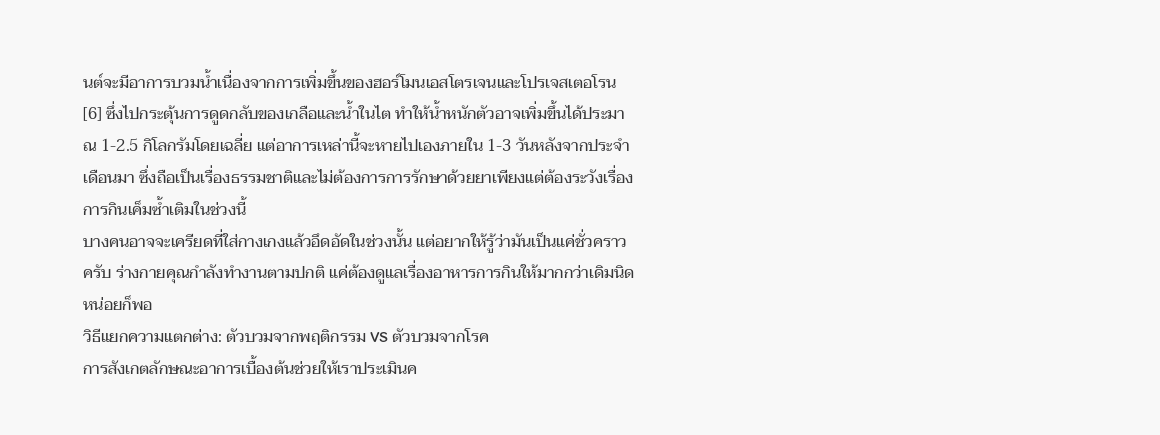นต์จะมีอาการบวมน้ำเนื่องจากการเพิ่มขึ้นของฮอร์โมนเอสโตรเจนและโปรเจสเตอโรน [6] ซึ่งไปกระตุ้นการดูดกลับของเกลือและน้ำในไต ทำให้น้ำหนักตัวอาจเพิ่มขึ้นได้ประมาณ 1-2.5 กิโลกรัมโดยเฉลี่ย แต่อาการเหล่านี้จะหายไปเองภายใน 1-3 วันหลังจากประจำเดือนมา ซึ่งถือเป็นเรื่องธรรมชาติและไม่ต้องการการรักษาด้วยยาเพียงแต่ต้องระวังเรื่องการกินเค็มซ้ำเติมในช่วงนี้
บางคนอาจจะเครียดที่ใส่กางเกงแล้วอึดอัดในช่วงนั้น แต่อยากให้รู้ว่ามันเป็นแค่ชั่วคราวครับ ร่างกายคุณกำลังทำงานตามปกติ แค่ต้องดูแลเรื่องอาหารการกินให้มากกว่าเดิมนิดหน่อยก็พอ
วิธีแยกความแตกต่าง: ตัวบวมจากพฤติกรรม VS ตัวบวมจากโรค
การสังเกตลักษณะอาการเบื้องต้นช่วยให้เราประเมินค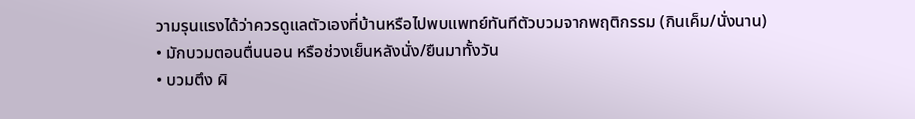วามรุนแรงได้ว่าควรดูแลตัวเองที่บ้านหรือไปพบแพทย์ทันทีตัวบวมจากพฤติกรรม (กินเค็ม/นั่งนาน)
• มักบวมตอนตื่นนอน หรือช่วงเย็นหลังนั่ง/ยืนมาทั้งวัน
• บวมตึง ผิ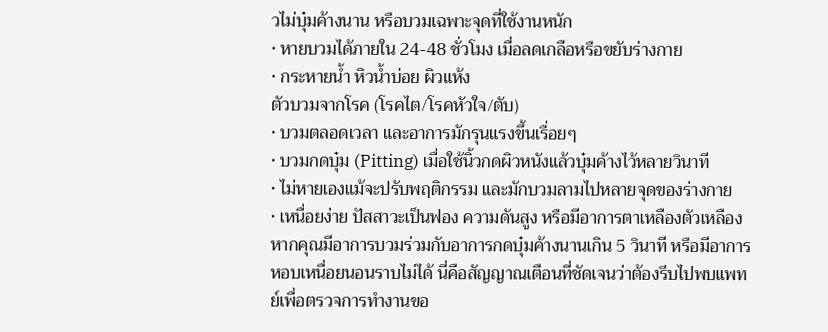วไม่บุ๋มค้างนาน หรือบวมเฉพาะจุดที่ใช้งานหนัก
• หายบวมได้ภายใน 24-48 ชั่วโมง เมื่อลดเกลือหรือขยับร่างกาย
• กระหายน้ำ หิวน้ำบ่อย ผิวแห้ง
ตัวบวมจากโรค (โรคไต/โรคหัวใจ/ตับ)
• บวมตลอดเวลา และอาการมักรุนแรงขึ้นเรื่อยๆ
• บวมกดบุ๋ม (Pitting) เมื่อใช้นิ้วกดผิวหนังแล้วบุ๋มค้างไว้หลายวินาที
• ไม่หายเองแม้จะปรับพฤติกรรม และมักบวมลามไปหลายจุดของร่างกาย
• เหนื่อยง่าย ปัสสาวะเป็นฟอง ความดันสูง หรือมีอาการตาเหลืองตัวเหลือง
หากคุณมีอาการบวมร่วมกับอาการกดบุ๋มค้างนานเกิน 5 วินาที หรือมีอาการหอบเหนื่อยนอนราบไม่ได้ นี่คือสัญญาณเตือนที่ชัดเจนว่าต้องรีบไปพบแพทย์เพื่อตรวจการทำงานขอ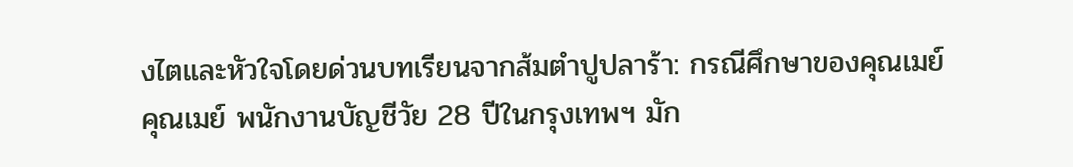งไตและหัวใจโดยด่วนบทเรียนจากส้มตำปูปลาร้า: กรณีศึกษาของคุณเมย์
คุณเมย์ พนักงานบัญชีวัย 28 ปีในกรุงเทพฯ มัก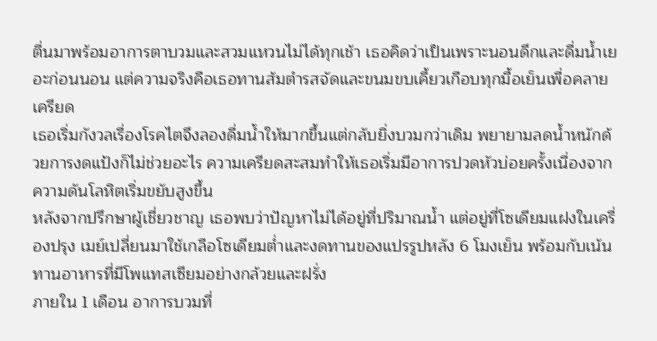ตื่นมาพร้อมอาการตาบวมและสวมแหวนไม่ได้ทุกเช้า เธอคิดว่าเป็นเพราะนอนดึกและดื่มน้ำเยอะก่อนนอน แต่ความจริงคือเธอทานส้มตำรสจัดและขนมขบเคี้ยวเกือบทุกมื้อเย็นเพื่อคลายเครียด
เธอเริ่มกังวลเรื่องโรคไตจึงลองดื่มน้ำให้มากขึ้นแต่กลับยิ่งบวมกว่าเดิม พยายามลดน้ำหนักด้วยการงดแป้งก็ไม่ช่วยอะไร ความเครียดสะสมทำให้เธอเริ่มมีอาการปวดหัวบ่อยครั้งเนื่องจากความดันโลหิตเริ่มขยับสูงขึ้น
หลังจากปรึกษาผู้เชี่ยวชาญ เธอพบว่าปัญหาไม่ได้อยู่ที่ปริมาณน้ำ แต่อยู่ที่โซเดียมแฝงในเครื่องปรุง เมย์เปลี่ยนมาใช้เกลือโซเดียมต่ำและงดทานของแปรรูปหลัง 6 โมงเย็น พร้อมกับเน้นทานอาหารที่มีโพแทสเซียมอย่างกล้วยและฝรั่ง
ภายใน 1 เดือน อาการบวมที่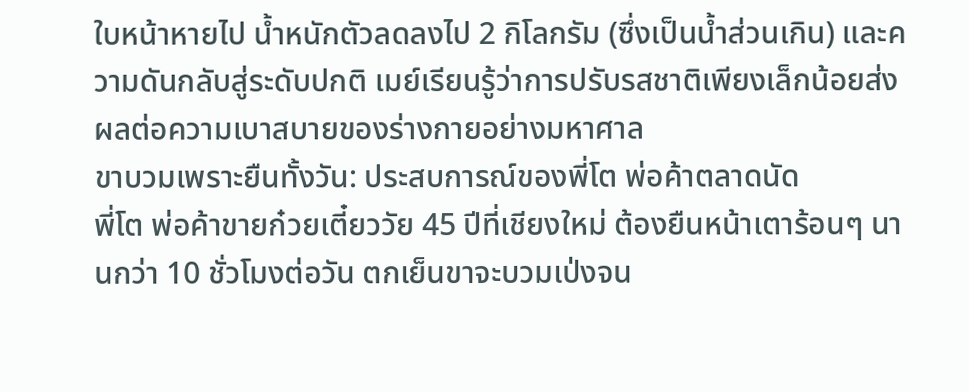ใบหน้าหายไป น้ำหนักตัวลดลงไป 2 กิโลกรัม (ซึ่งเป็นน้ำส่วนเกิน) และความดันกลับสู่ระดับปกติ เมย์เรียนรู้ว่าการปรับรสชาติเพียงเล็กน้อยส่งผลต่อความเบาสบายของร่างกายอย่างมหาศาล
ขาบวมเพราะยืนทั้งวัน: ประสบการณ์ของพี่โต พ่อค้าตลาดนัด
พี่โต พ่อค้าขายก๋วยเตี๋ยววัย 45 ปีที่เชียงใหม่ ต้องยืนหน้าเตาร้อนๆ นานกว่า 10 ชั่วโมงต่อวัน ตกเย็นขาจะบวมเป่งจน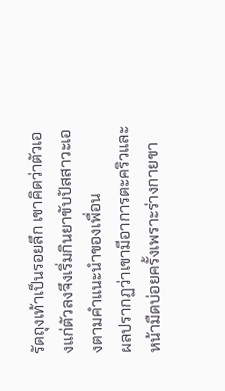รัดถุงเท้าเป็นรอยลึก เขาคิดว่าตัวเองแก่ตัวลงจึงเริ่มกินยาขับปัสสาวะเองตามคำแนะนำของเพื่อน
ผลปรากฏว่าเขามีอาการตะคริวและหน้ามืดบ่อยครั้งเพราะร่างกายขา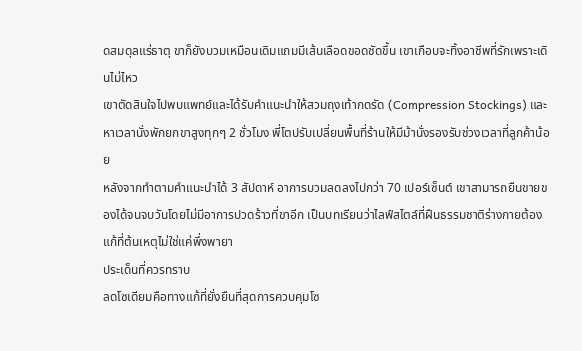ดสมดุลแร่ธาตุ ขาก็ยังบวมเหมือนเดิมแถมมีเส้นเลือดขอดชัดขึ้น เขาเกือบจะทิ้งอาชีพที่รักเพราะเดินไม่ไหว
เขาตัดสินใจไปพบแพทย์และได้รับคำแนะนำให้สวมถุงเท้ากดรัด (Compression Stockings) และหาเวลานั่งพักยกขาสูงทุกๆ 2 ชั่วโมง พี่โตปรับเปลี่ยนพื้นที่ร้านให้มีม้านั่งรองรับช่วงเวลาที่ลูกค้าน้อย
หลังจากทำตามคำแนะนำได้ 3 สัปดาห์ อาการบวมลดลงไปกว่า 70 เปอร์เซ็นต์ เขาสามารถยืนขายของได้จนจบวันโดยไม่มีอาการปวดร้าวที่ขาอีก เป็นบทเรียนว่าไลฟ์สไตล์ที่ฝืนธรรมชาติร่างกายต้องแก้ที่ต้นเหตุไม่ใช่แค่พึ่งพายา
ประเด็นที่ควรทราบ
ลดโซเดียมคือทางแก้ที่ยั่งยืนที่สุดการควบคุมโซ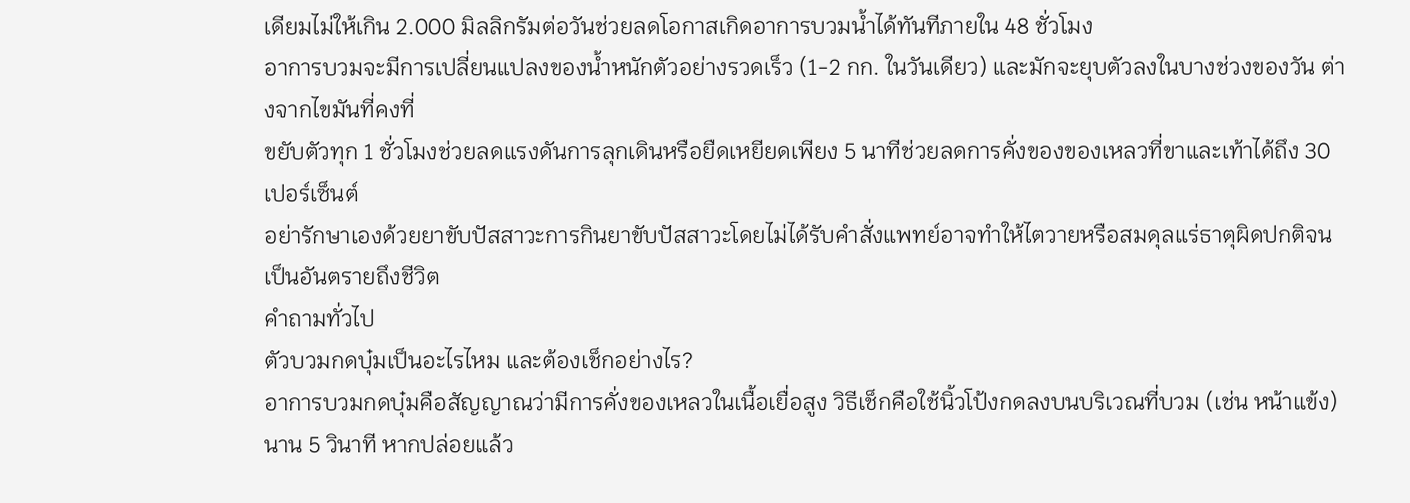เดียมไม่ให้เกิน 2.000 มิลลิกรัมต่อวันช่วยลดโอกาสเกิดอาการบวมน้ำได้ทันทีภายใน 48 ชั่วโมง
อาการบวมจะมีการเปลี่ยนแปลงของน้ำหนักตัวอย่างรวดเร็ว (1-2 กก. ในวันเดียว) และมักจะยุบตัวลงในบางช่วงของวัน ต่างจากไขมันที่คงที่
ขยับตัวทุก 1 ชั่วโมงช่วยลดแรงดันการลุกเดินหรือยืดเหยียดเพียง 5 นาทีช่วยลดการคั่งของของเหลวที่ขาและเท้าได้ถึง 30 เปอร์เซ็นต์
อย่ารักษาเองด้วยยาขับปัสสาวะการกินยาขับปัสสาวะโดยไม่ได้รับคำสั่งแพทย์อาจทำให้ไตวายหรือสมดุลแร่ธาตุผิดปกติจนเป็นอันตรายถึงชีวิต
คำถามทั่วไป
ตัวบวมกดบุ๋มเป็นอะไรไหม และต้องเช็กอย่างไร?
อาการบวมกดบุ๋มคือสัญญาณว่ามีการคั่งของเหลวในเนื้อเยื่อสูง วิธีเช็กคือใช้นิ้วโป้งกดลงบนบริเวณที่บวม (เช่น หน้าแข้ง) นาน 5 วินาที หากปล่อยแล้ว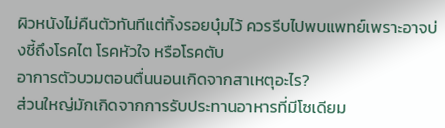ผิวหนังไม่คืนตัวทันทีแต่ทิ้งรอยบุ๋มไว้ ควรรีบไปพบแพทย์เพราะอาจบ่งชี้ถึงโรคไต โรคหัวใจ หรือโรคตับ
อาการตัวบวมตอนตื่นนอนเกิดจากสาเหตุอะไร?
ส่วนใหญ่มักเกิดจากการรับประทานอาหารที่มีโซเดียม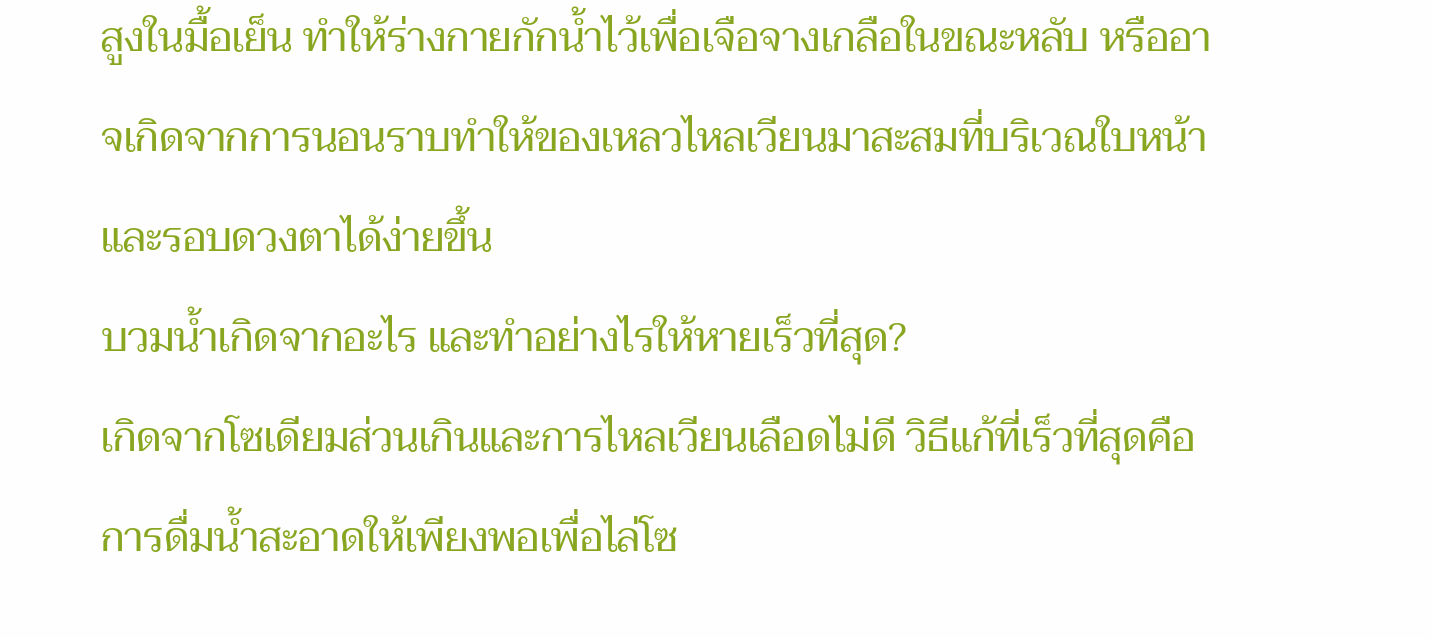สูงในมื้อเย็น ทำให้ร่างกายกักน้ำไว้เพื่อเจือจางเกลือในขณะหลับ หรืออาจเกิดจากการนอนราบทำให้ของเหลวไหลเวียนมาสะสมที่บริเวณใบหน้าและรอบดวงตาได้ง่ายขึ้น
บวมน้ำเกิดจากอะไร และทำอย่างไรให้หายเร็วที่สุด?
เกิดจากโซเดียมส่วนเกินและการไหลเวียนเลือดไม่ดี วิธีแก้ที่เร็วที่สุดคือการดื่มน้ำสะอาดให้เพียงพอเพื่อไล่โซ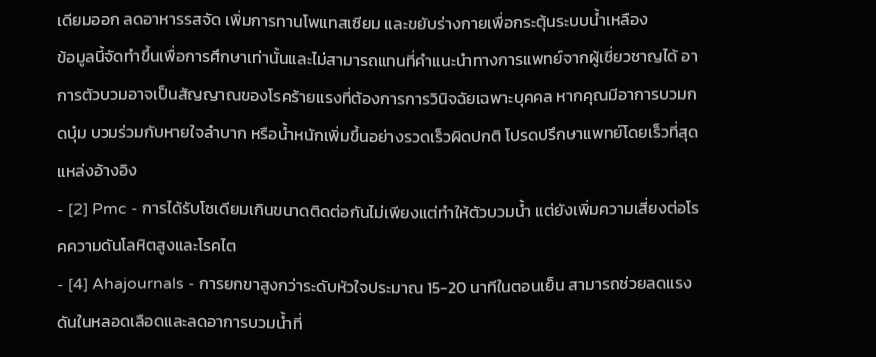เดียมออก ลดอาหารรสจัด เพิ่มการทานโพแทสเซียม และขยับร่างกายเพื่อกระตุ้นระบบน้ำเหลือง
ข้อมูลนี้จัดทำขึ้นเพื่อการศึกษาเท่านั้นและไม่สามารถแทนที่คำแนะนำทางการแพทย์จากผู้เชี่ยวชาญได้ อาการตัวบวมอาจเป็นสัญญาณของโรคร้ายแรงที่ต้องการการวินิจฉัยเฉพาะบุคคล หากคุณมีอาการบวมกดบุ๋ม บวมร่วมกับหายใจลำบาก หรือน้ำหนักเพิ่มขึ้นอย่างรวดเร็วผิดปกติ โปรดปรึกษาแพทย์โดยเร็วที่สุด
แหล่งอ้างอิง
- [2] Pmc - การได้รับโซเดียมเกินขนาดติดต่อกันไม่เพียงแต่ทำให้ตัวบวมน้ำ แต่ยังเพิ่มความเสี่ยงต่อโรคความดันโลหิตสูงและโรคไต
- [4] Ahajournals - การยกขาสูงกว่าระดับหัวใจประมาณ 15-20 นาทีในตอนเย็น สามารถช่วยลดแรงดันในหลอดเลือดและลดอาการบวมน้ำที่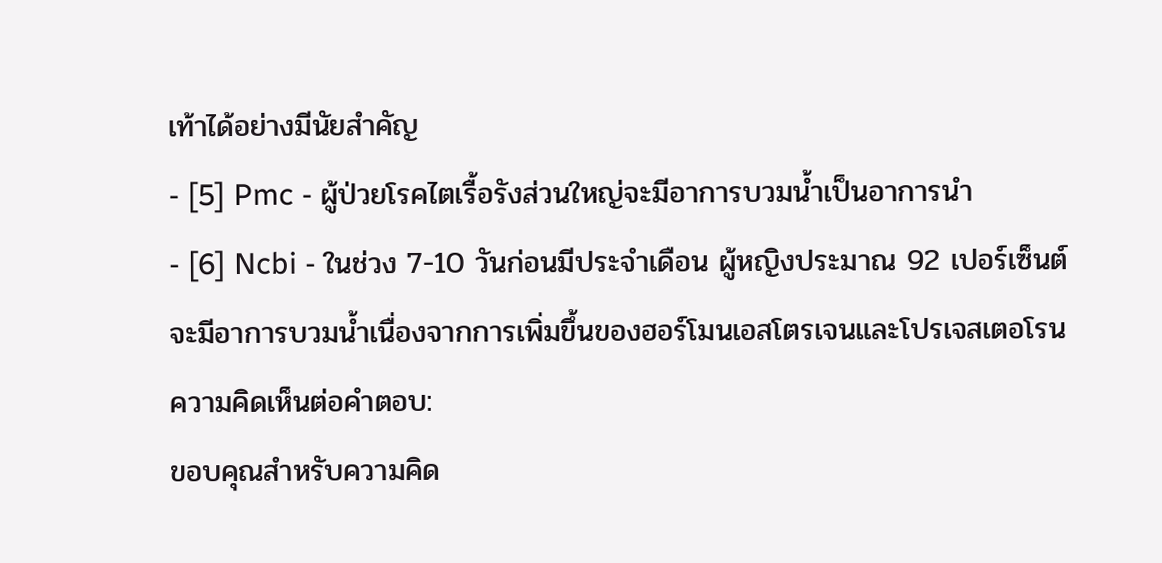เท้าได้อย่างมีนัยสำคัญ
- [5] Pmc - ผู้ป่วยโรคไตเรื้อรังส่วนใหญ่จะมีอาการบวมน้ำเป็นอาการนำ
- [6] Ncbi - ในช่วง 7-10 วันก่อนมีประจำเดือน ผู้หญิงประมาณ 92 เปอร์เซ็นต์จะมีอาการบวมน้ำเนื่องจากการเพิ่มขึ้นของฮอร์โมนเอสโตรเจนและโปรเจสเตอโรน
ความคิดเห็นต่อคำตอบ:
ขอบคุณสำหรับความคิด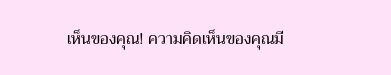เห็นของคุณ! ความคิดเห็นของคุณมี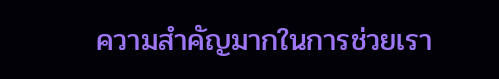ความสำคัญมากในการช่วยเรา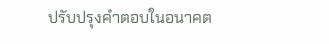ปรับปรุงคำตอบในอนาคต